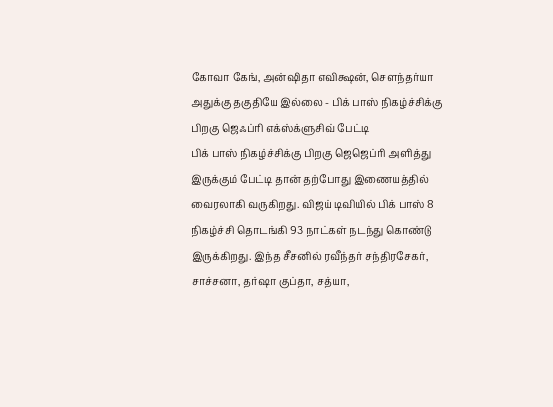கோவா கேங், அன்ஷிதா எவிக்ஷன், சௌந்தர்யா அதுக்கு தகுதியே இல்லை - பிக் பாஸ் நிகழ்ச்சிக்கு பிறகு ஜெஃப்ரி எக்ஸ்க்ளுசிவ் பேட்டி
பிக் பாஸ் நிகழ்ச்சிக்கு பிறகு ஜெஜெப்ரி அளித்து இருக்கும் பேட்டி தான் தற்போது இணையத்தில் வைரலாகி வருகிறது. விஜய் டிவியில் பிக் பாஸ் 8 நிகழ்ச்சி தொடங்கி 93 நாட்கள் நடந்து கொண்டு இருக்கிறது. இந்த சீசனில் ரவீந்தர் சந்திரசேகர், சாச்சனா, தர்ஷா குப்தா, சத்யா,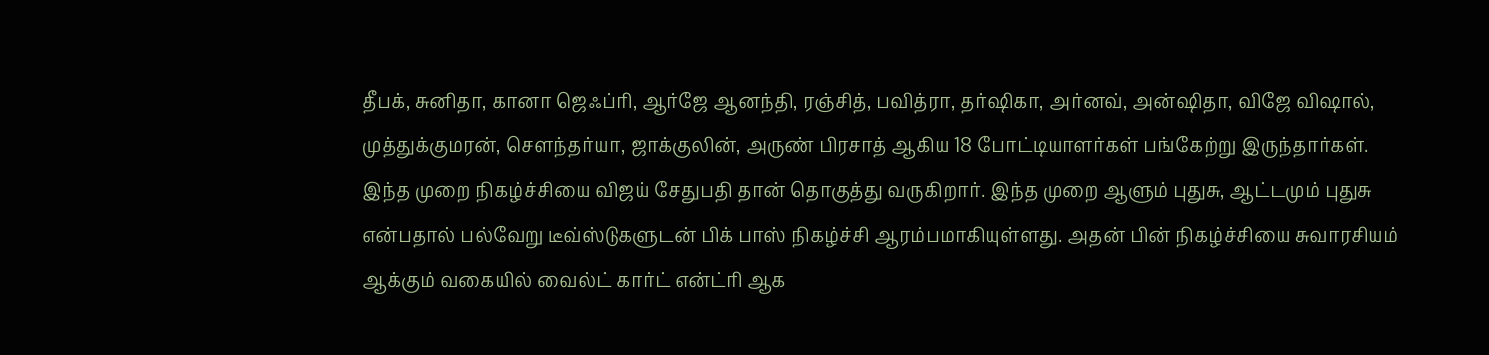தீபக், சுனிதா, கானா ஜெஃப்ரி, ஆர்ஜே ஆனந்தி, ரஞ்சித், பவித்ரா, தர்ஷிகா, அர்னவ், அன்ஷிதா, விஜே விஷால், முத்துக்குமரன், சௌந்தர்யா, ஜாக்குலின், அருண் பிரசாத் ஆகிய 18 போட்டியாளர்கள் பங்கேற்று இருந்தார்கள்.
இந்த முறை நிகழ்ச்சியை விஜய் சேதுபதி தான் தொகுத்து வருகிறார். இந்த முறை ஆளும் புதுசு, ஆட்டமும் புதுசு என்பதால் பல்வேறு டீவ்ஸ்டுகளுடன் பிக் பாஸ் நிகழ்ச்சி ஆரம்பமாகியுள்ளது. அதன் பின் நிகழ்ச்சியை சுவாரசியம் ஆக்கும் வகையில் வைல்ட் கார்ட் என்ட்ரி ஆக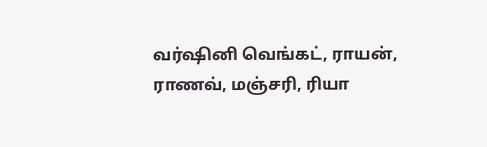வர்ஷினி வெங்கட், ராயன், ராணவ், மஞ்சரி, ரியா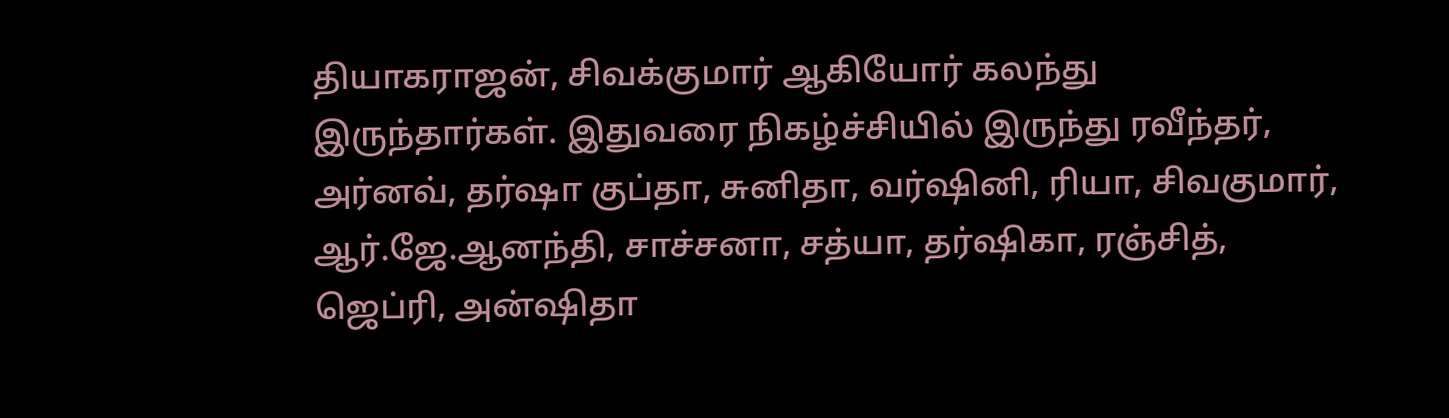தியாகராஜன், சிவக்குமார் ஆகியோர் கலந்து இருந்தார்கள். இதுவரை நிகழ்ச்சியில் இருந்து ரவீந்தர், அர்னவ், தர்ஷா குப்தா, சுனிதா, வர்ஷினி, ரியா, சிவகுமார், ஆர்.ஜே.ஆனந்தி, சாச்சனா, சத்யா, தர்ஷிகா, ரஞ்சித், ஜெப்ரி, அன்ஷிதா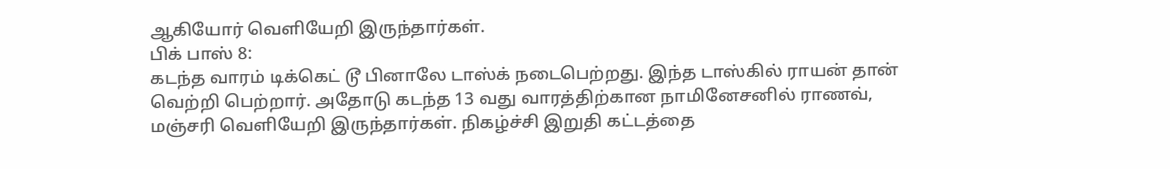ஆகியோர் வெளியேறி இருந்தார்கள்.
பிக் பாஸ் 8:
கடந்த வாரம் டிக்கெட் டூ பினாலே டாஸ்க் நடைபெற்றது. இந்த டாஸ்கில் ராயன் தான் வெற்றி பெற்றார். அதோடு கடந்த 13 வது வாரத்திற்கான நாமினேசனில் ராணவ், மஞ்சரி வெளியேறி இருந்தார்கள். நிகழ்ச்சி இறுதி கட்டத்தை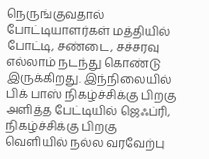நெருங்குவதால் போட்டியாளர்கள் மத்தியில் போட்டி, சண்டை, சச்சரவு எல்லாம் நடந்து கொண்டு இருக்கிறது. இந்நிலையில் பிக் பாஸ் நிகழ்ச்சிக்கு பிறகு அளித்த பேட்டியில் ஜெஃப்ரி, நிகழ்ச்சிக்கு பிறகு வெளியில் நல்ல வரவேற்பு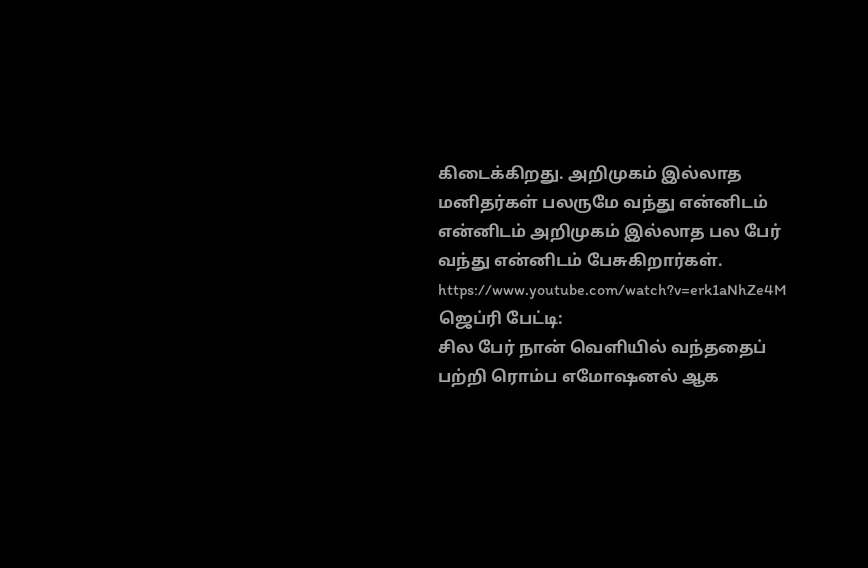கிடைக்கிறது. அறிமுகம் இல்லாத மனிதர்கள் பலருமே வந்து என்னிடம் என்னிடம் அறிமுகம் இல்லாத பல பேர் வந்து என்னிடம் பேசுகிறார்கள்.
https://www.youtube.com/watch?v=erk1aNhZe4M
ஜெப்ரி பேட்டி:
சில பேர் நான் வெளியில் வந்ததைப் பற்றி ரொம்ப எமோஷனல் ஆக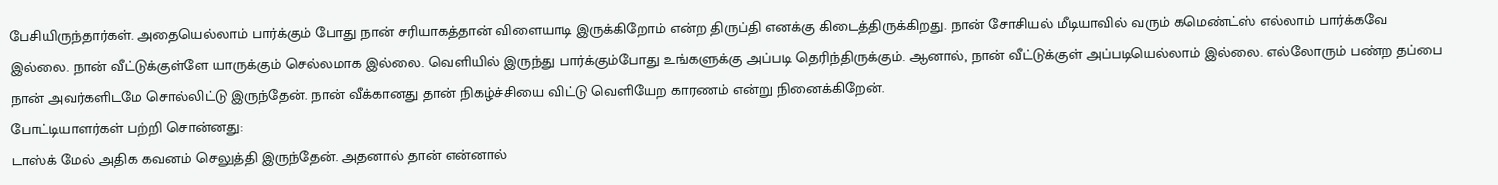பேசியிருந்தார்கள். அதையெல்லாம் பார்க்கும் போது நான் சரியாகத்தான் விளையாடி இருக்கிறோம் என்ற திருப்தி எனக்கு கிடைத்திருக்கிறது. நான் சோசியல் மீடியாவில் வரும் கமெண்ட்ஸ் எல்லாம் பார்க்கவே இல்லை. நான் வீட்டுக்குள்ளே யாருக்கும் செல்லமாக இல்லை. வெளியில் இருந்து பார்க்கும்போது உங்களுக்கு அப்படி தெரிந்திருக்கும். ஆனால், நான் வீட்டுக்குள் அப்படியெல்லாம் இல்லை. எல்லோரும் பண்ற தப்பை நான் அவர்களிடமே சொல்லிட்டு இருந்தேன். நான் வீக்கானது தான் நிகழ்ச்சியை விட்டு வெளியேற காரணம் என்று நினைக்கிறேன்.
போட்டியாளர்கள் பற்றி சொன்னது:
டாஸ்க் மேல் அதிக கவனம் செலுத்தி இருந்தேன். அதனால் தான் என்னால்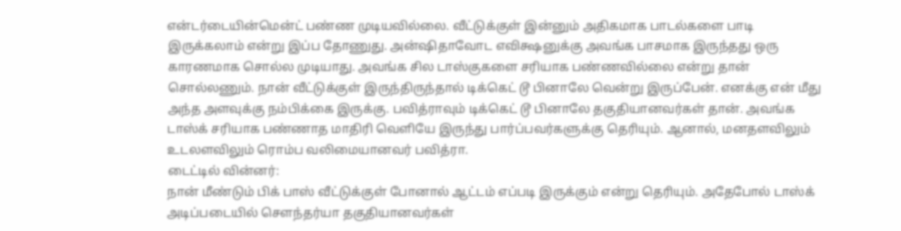என்டர்டையின்மென்ட் பண்ண முடியவில்லை. வீட்டுக்குள் இன்னும் அதிகமாக பாடல்களை பாடி இருக்கலாம் என்று இப்ப தோணுது. அன்ஷிதாவோட எவிக்ஷனுக்கு அவங்க பாசமாக இருந்தது ஒரு காரணமாக சொல்ல முடியாது. அவங்க சில டாஸ்குகளை சரியாக பண்ணவில்லை என்று தான் சொல்லணும். நான் வீட்டுக்குள் இருந்திருந்தால் டிக்கெட் டூ பினாலே வென்று இருப்பேன். எனக்கு என் மீது அந்த அளவுக்கு நம்பிக்கை இருக்கு. பவித்ராவும் டிக்கெட் டூ பினாலே தகுதியானவர்கள் தான். அவங்க டாஸ்க் சரியாக பண்ணாத மாதிரி வெளியே இருந்து பார்ப்பவர்களுக்கு தெரியும். ஆனால், மனதளவிலும் உடலளவிலும் ரொம்ப வலிமையானவர் பவித்ரா.
டைட்டில் வின்னர்:
நான் மீண்டும் பிக் பாஸ் வீட்டுக்குள் போனால் ஆட்டம் எப்படி இருக்கும் என்று தெரியும். அதேபோல் டாஸ்க் அடிப்படையில் சௌந்தர்யா தகுதியானவர்கள்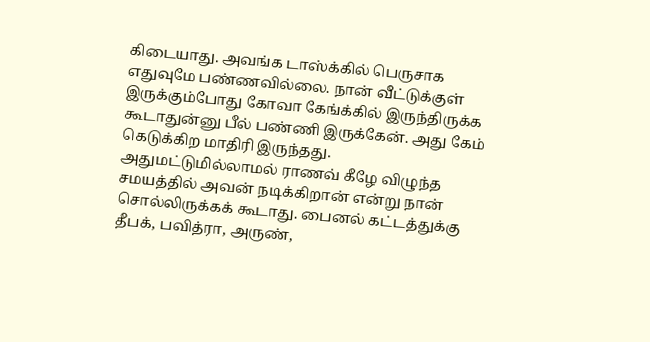கிடையாது. அவங்க டாஸ்க்கில் பெருசாக எதுவுமே பண்ணவில்லை. நான் வீட்டுக்குள் இருக்கும்போது கோவா கேங்க்கில் இருந்திருக்க கூடாதுன்னு பீல் பண்ணி இருக்கேன். அது கேம் கெடுக்கிற மாதிரி இருந்தது. அதுமட்டுமில்லாமல் ராணவ் கீழே விழுந்த சமயத்தில் அவன் நடிக்கிறான் என்று நான் சொல்லிருக்கக் கூடாது. பைனல் கட்டத்துக்கு தீபக், பவித்ரா, அருண்,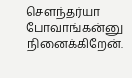சௌந்தர்யா போவாங்கன்னு நினைக்கிறேன்.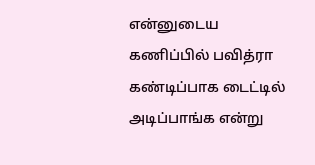என்னுடைய கணிப்பில் பவித்ரா கண்டிப்பாக டைட்டில் அடிப்பாங்க என்று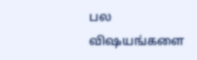பல விஷயங்களை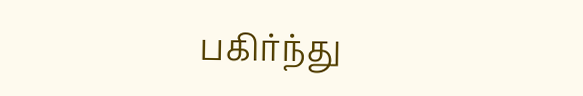பகிர்ந்து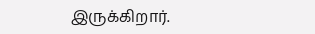இருக்கிறார்.